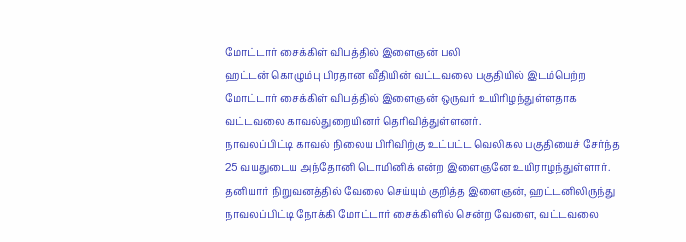மோட்டார் சைக்கிள் விபத்தில் இளைஞன் பலி
ஹட்டன் கொழும்பு பிரதான வீதியின் வட்டவலை பகுதியில் இடம்பெற்ற மோட்டார் சைக்கிள் விபத்தில் இளைஞன் ஒருவர் உயிரிழந்துள்ளதாக வட்டவலை காவல்துறையினர் தெரிவித்துள்ளனர்.
நாவலப்பிட்டி காவல் நிலைய பிரிவிற்கு உட்பட்ட வெலிகல பகுதியைச் சேர்ந்த 25 வயதுடைய அந்தோனி டொமினிக் என்ற இளைஞனே உயிராழந்துள்ளார்.
தனியார் நிறுவனத்தில் வேலை செய்யும் குறித்த இளைஞன், ஹட்டனிலிருந்து நாவலப்பிட்டி நோக்கி மோட்டார் சைக்கிளில் சென்ற வேளை, வட்டவலை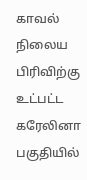காவல் நிலைய பிரிவிற்கு உட்பட்ட கரேலினா பகுதியில்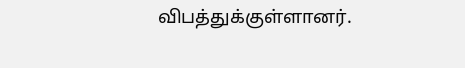விபத்துக்குள்ளானர்.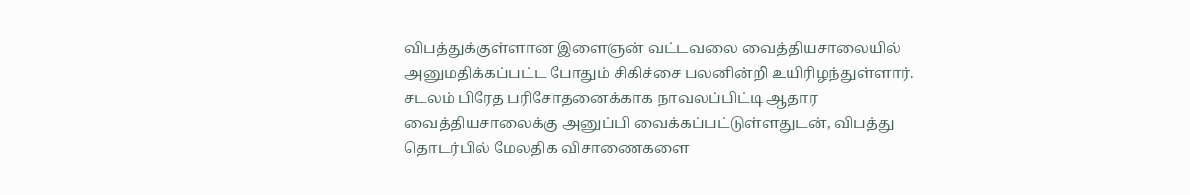விபத்துக்குள்ளான இளைஞன் வட்டவலை வைத்தியசாலையில் அனுமதிக்கப்பட்ட போதும் சிகிச்சை பலனின்றி உயிரிழந்துள்ளார்.
சடலம் பிரேத பரிசோதனைக்காக நாவலப்பிட்டி ஆதார வைத்தியசாலைக்கு அனுப்பி வைக்கப்பட்டுள்ளதுடன், விபத்து தொடர்பில் மேலதிக விசாணைகளை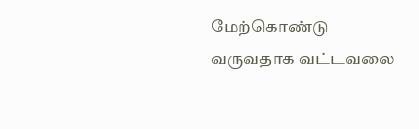மேற்கொண்டு வருவதாக வட்டவலை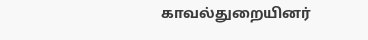காவல்துறையினர்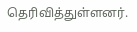தெரிவித்துள்ளனர்.